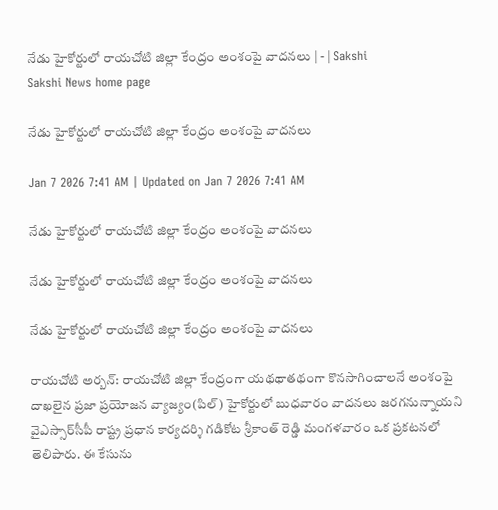నేడు హైకోర్టులో రాయచోటి జిల్లా కేంద్రం అంశంపై వాదనలు | - | Sakshi
Sakshi News home page

నేడు హైకోర్టులో రాయచోటి జిల్లా కేంద్రం అంశంపై వాదనలు

Jan 7 2026 7:41 AM | Updated on Jan 7 2026 7:41 AM

నేడు హైకోర్టులో రాయచోటి జిల్లా కేంద్రం అంశంపై వాదనలు

నేడు హైకోర్టులో రాయచోటి జిల్లా కేంద్రం అంశంపై వాదనలు

నేడు హైకోర్టులో రాయచోటి జిల్లా కేంద్రం అంశంపై వాదనలు

రాయచోటి అర్బన్‌: రాయచోటి జిల్లా కేంద్రంగా యథథాతథంగా కొనసాగించాలనే అంశంపై దాఖలైన ప్రజా ప్రయోజన వ్యాజ్యం(పిల్‌) హైకోర్టులో బుధవారం వాదనలు జరగనున్నాయని వైఎస్సార్‌సీపీ రాష్ట్ర ప్రధాన కార్యదర్శి గడికోట శ్రీకాంత్‌ రెడ్డి మంగళవారం ఒక ప్రకటనలో తెలిపారు. ఈ కేసును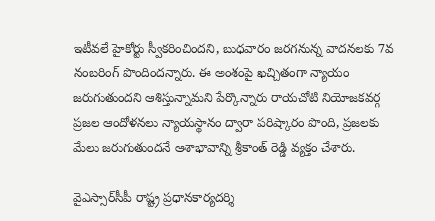ఇటీవలే హైకోర్టు స్వీకరించిందని, బుధవారం జరగనున్న వాదనలకు 7వ నంబరింగ్‌ పొందిందన్నారు. ఈ అంశంపై ఖచ్చితంగా న్యాయం జరుగుతుందని ఆశిస్తున్నామని పేర్కొన్నారు రాయచోటి నియోజకవర్గ ప్రజల ఆందోళనలు న్యాయస్థానం ద్వారా పరిష్కారం పొంది, ప్రజలకు మేలు జరుగుతుందనే ఆశాభావాన్ని శ్రీకాంత్‌ రెడ్డి వ్యక్తం చేశారు.

వైఎస్సార్‌సీపీ రాష్ట్ర ప్రధానకార్యదర్శి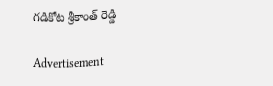గడికోట శ్రీకాంత్‌ రెడ్డి

Advertisement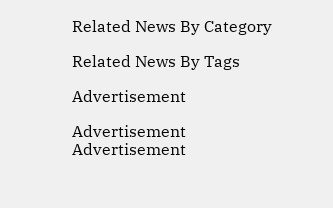Related News By Category

Related News By Tags

Advertisement

Advertisement
Advertisement